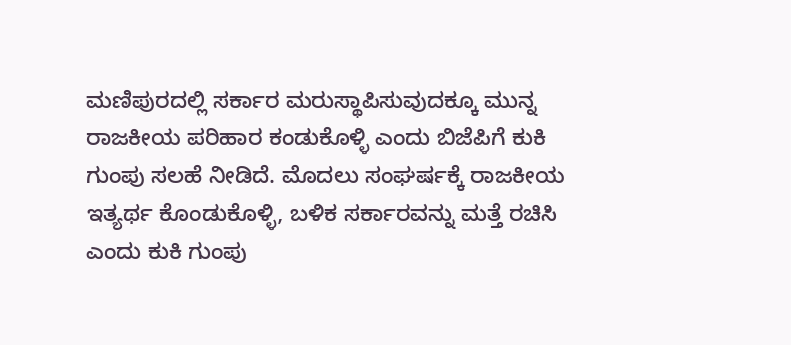ಮಣಿಪುರದಲ್ಲಿ ಸರ್ಕಾರ ಮರುಸ್ಥಾಪಿಸುವುದಕ್ಕೂ ಮುನ್ನ ರಾಜಕೀಯ ಪರಿಹಾರ ಕಂಡುಕೊಳ್ಳಿ ಎಂದು ಬಿಜೆಪಿಗೆ ಕುಕಿ ಗುಂಪು ಸಲಹೆ ನೀಡಿದೆ. ಮೊದಲು ಸಂಘರ್ಷಕ್ಕೆ ರಾಜಕೀಯ ಇತ್ಯರ್ಥ ಕೊಂಡುಕೊಳ್ಳಿ, ಬಳಿಕ ಸರ್ಕಾರವನ್ನು ಮತ್ತೆ ರಚಿಸಿ ಎಂದು ಕುಕಿ ಗುಂಪು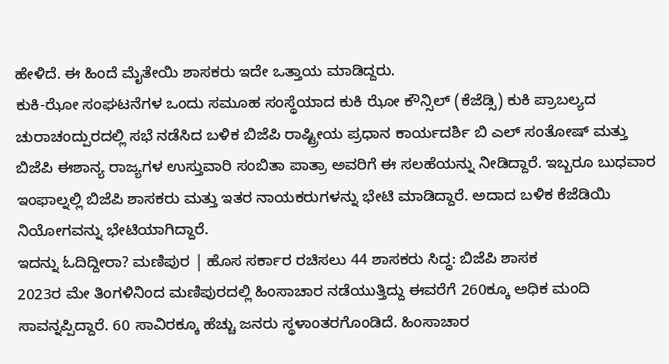ಹೇಳಿದೆ. ಈ ಹಿಂದೆ ಮೈತೇಯಿ ಶಾಸಕರು ಇದೇ ಒತ್ತಾಯ ಮಾಡಿದ್ದರು.
ಕುಕಿ-ಝೋ ಸಂಘಟನೆಗಳ ಒಂದು ಸಮೂಹ ಸಂಸ್ಥೆಯಾದ ಕುಕಿ ಝೋ ಕೌನ್ಸಿಲ್ (ಕೆಜೆಡ್ಸಿ) ಕುಕಿ ಪ್ರಾಬಲ್ಯದ ಚುರಾಚಂದ್ಪುರದಲ್ಲಿ ಸಭೆ ನಡೆಸಿದ ಬಳಿಕ ಬಿಜೆಪಿ ರಾಷ್ಟ್ರೀಯ ಪ್ರಧಾನ ಕಾರ್ಯದರ್ಶಿ ಬಿ ಎಲ್ ಸಂತೋಷ್ ಮತ್ತು ಬಿಜೆಪಿ ಈಶಾನ್ಯ ರಾಜ್ಯಗಳ ಉಸ್ತುವಾರಿ ಸಂಬಿತಾ ಪಾತ್ರಾ ಅವರಿಗೆ ಈ ಸಲಹೆಯನ್ನು ನೀಡಿದ್ದಾರೆ. ಇಬ್ಬರೂ ಬುಧವಾರ ಇಂಫಾಲ್ನಲ್ಲಿ ಬಿಜೆಪಿ ಶಾಸಕರು ಮತ್ತು ಇತರ ನಾಯಕರುಗಳನ್ನು ಭೇಟಿ ಮಾಡಿದ್ದಾರೆ. ಅದಾದ ಬಳಿಕ ಕೆಜೆಡಿಯಿ ನಿಯೋಗವನ್ನು ಭೇಟಿಯಾಗಿದ್ದಾರೆ.
ಇದನ್ನು ಓದಿದ್ದೀರಾ? ಮಣಿಪುರ | ಹೊಸ ಸರ್ಕಾರ ರಚಿಸಲು 44 ಶಾಸಕರು ಸಿದ್ಧ: ಬಿಜೆಪಿ ಶಾಸಕ
2023ರ ಮೇ ತಿಂಗಳಿನಿಂದ ಮಣಿಪುರದಲ್ಲಿ ಹಿಂಸಾಚಾರ ನಡೆಯುತ್ತಿದ್ದು ಈವರೆಗೆ 260ಕ್ಕೂ ಅಧಿಕ ಮಂದಿ ಸಾವನ್ನಪ್ಪಿದ್ದಾರೆ. 60 ಸಾವಿರಕ್ಕೂ ಹೆಚ್ಚು ಜನರು ಸ್ಥಳಾಂತರಗೊಂಡಿದೆ. ಹಿಂಸಾಚಾರ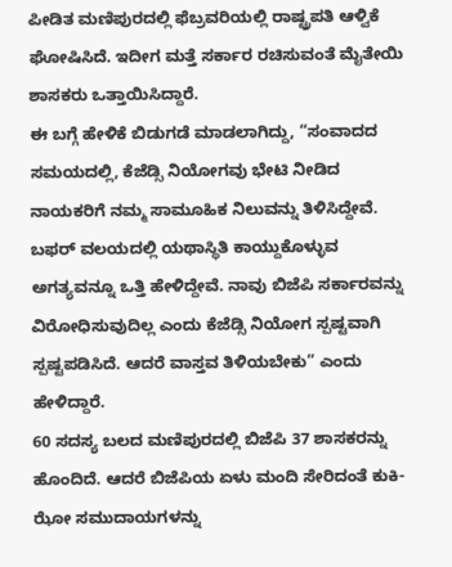ಪೀಡಿತ ಮಣಿಪುರದಲ್ಲಿ ಫೆಬ್ರವರಿಯಲ್ಲಿ ರಾಷ್ಟ್ರಪತಿ ಆಳ್ವಿಕೆ ಘೋಷಿಸಿದೆ. ಇದೀಗ ಮತ್ತೆ ಸರ್ಕಾರ ರಚಿಸುವಂತೆ ಮೈತೇಯಿ ಶಾಸಕರು ಒತ್ತಾಯಿಸಿದ್ದಾರೆ.
ಈ ಬಗ್ಗೆ ಹೇಳಿಕೆ ಬಿಡುಗಡೆ ಮಾಡಲಾಗಿದ್ದು, “ಸಂವಾದದ ಸಮಯದಲ್ಲಿ, ಕೆಜೆಡ್ಸಿ ನಿಯೋಗವು ಭೇಟಿ ನೀಡಿದ ನಾಯಕರಿಗೆ ನಮ್ಮ ಸಾಮೂಹಿಕ ನಿಲುವನ್ನು ತಿಳಿಸಿದ್ದೇವೆ. ಬಫರ್ ವಲಯದಲ್ಲಿ ಯಥಾಸ್ಥಿತಿ ಕಾಯ್ದುಕೊಳ್ಳುವ ಅಗತ್ಯವನ್ನೂ ಒತ್ತಿ ಹೇಳಿದ್ದೇವೆ. ನಾವು ಬಿಜೆಪಿ ಸರ್ಕಾರವನ್ನು ವಿರೋಧಿಸುವುದಿಲ್ಲ ಎಂದು ಕೆಜೆಡ್ಸಿ ನಿಯೋಗ ಸ್ಪಷ್ಟವಾಗಿ ಸ್ಪಷ್ಟಪಡಿಸಿದೆ. ಆದರೆ ವಾಸ್ತವ ತಿಳಿಯಬೇಕು” ಎಂದು ಹೇಳಿದ್ದಾರೆ.
60 ಸದಸ್ಯ ಬಲದ ಮಣಿಪುರದಲ್ಲಿ ಬಿಜೆಪಿ 37 ಶಾಸಕರನ್ನು ಹೊಂದಿದೆ. ಆದರೆ ಬಿಜೆಪಿಯ ಏಳು ಮಂದಿ ಸೇರಿದಂತೆ ಕುಕಿ-ಝೋ ಸಮುದಾಯಗಳನ್ನು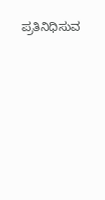ಪ್ರತಿನಿಧಿಸುವ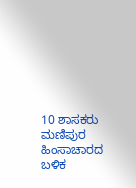10 ಶಾಸಕರು ಮಣಿಪುರ ಹಿಂಸಾಚಾರದ ಬಳಿಕ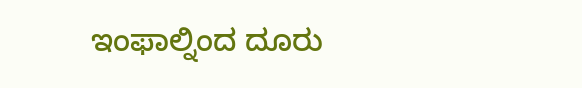ಇಂಫಾಲ್ನಿಂದ ದೂರು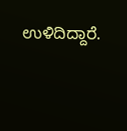ಉಳಿದಿದ್ದಾರೆ.